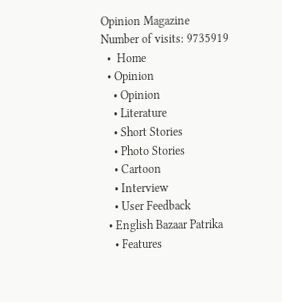Opinion Magazine
Number of visits: 9735919
  •  Home
  • Opinion
    • Opinion
    • Literature
    • Short Stories
    • Photo Stories
    • Cartoon
    • Interview
    • User Feedback
  • English Bazaar Patrika
    • Features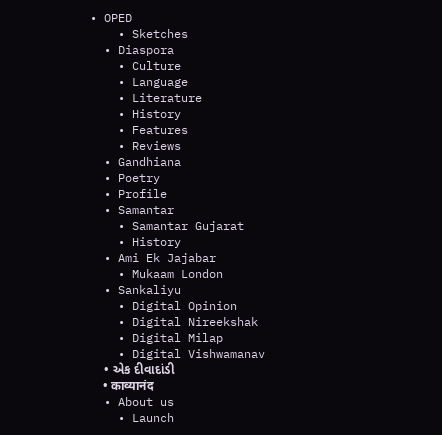• OPED
    • Sketches
  • Diaspora
    • Culture
    • Language
    • Literature
    • History
    • Features
    • Reviews
  • Gandhiana
  • Poetry
  • Profile
  • Samantar
    • Samantar Gujarat
    • History
  • Ami Ek Jajabar
    • Mukaam London
  • Sankaliyu
    • Digital Opinion
    • Digital Nireekshak
    • Digital Milap
    • Digital Vishwamanav
    • એક દીવાદાંડી
    • काव्यानंद
  • About us
    • Launch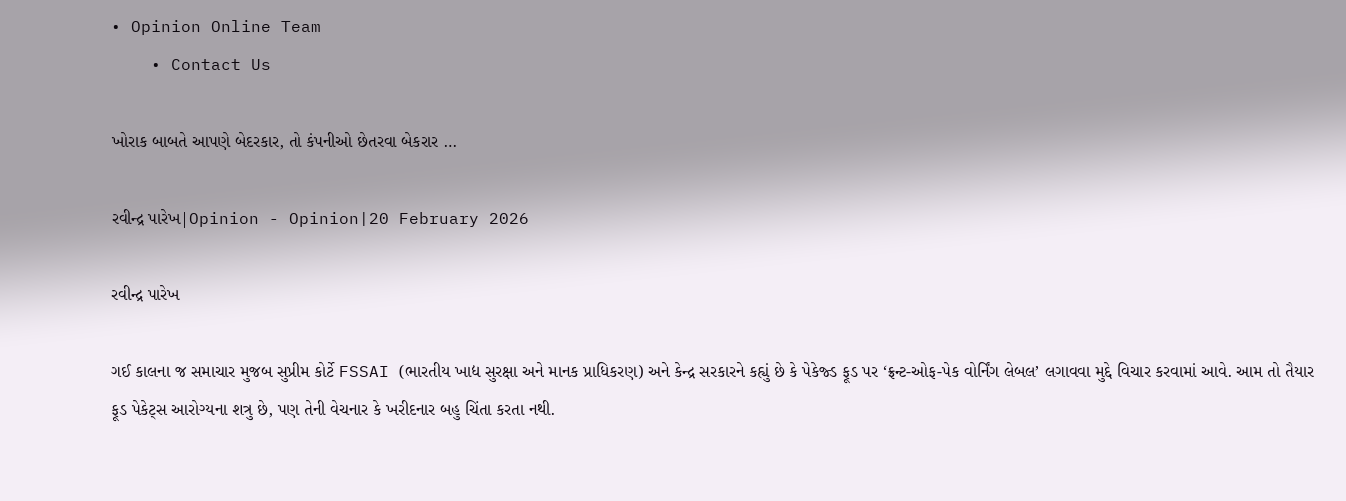• Opinion Online Team
    • Contact Us

ખોરાક બાબતે આપણે બેદરકાર, તો કંપનીઓ છેતરવા બેકરાર …

રવીન્દ્ર પારેખ|Opinion - Opinion|20 February 2026

રવીન્દ્ર પારેખ

ગઈ કાલના જ સમાચાર મુજબ સુપ્રીમ કોર્ટે FSSAI (ભારતીય ખાદ્ય સુરક્ષા અને માનક પ્રાધિકરણ) અને કેન્દ્ર સરકારને કહ્યું છે કે પેકેજ્ડ ફૂડ પર ‘ફ્રન્ટ-ઓફ-પેક વોર્નિંગ લેબલ’ લગાવવા મુદ્દે વિચાર કરવામાં આવે. આમ તો તૈયાર ફૂડ પેકેટ્સ આરોગ્યના શત્રુ છે, પણ તેની વેચનાર કે ખરીદનાર બહુ ચિંતા કરતા નથી.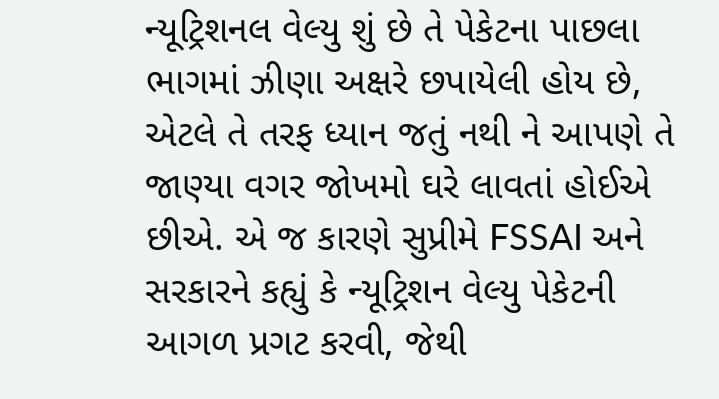ન્યૂટ્રિશનલ વેલ્યુ શું છે તે પેકેટના પાછલા ભાગમાં ઝીણા અક્ષરે છપાયેલી હોય છે, એટલે તે તરફ ધ્યાન જતું નથી ને આપણે તે જાણ્યા વગર જોખમો ઘરે લાવતાં હોઈએ છીએ. એ જ કારણે સુપ્રીમે FSSAI અને સરકારને કહ્યું કે ન્યૂટ્રિશન વેલ્યુ પેકેટની આગળ પ્રગટ કરવી, જેથી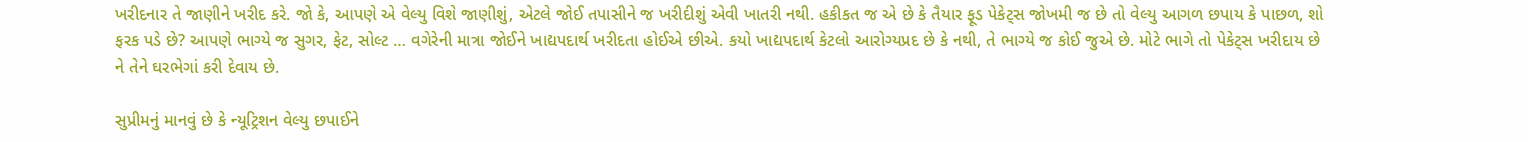ખરીદનાર તે જાણીને ખરીદ કરે. જો કે, આપણે એ વેલ્યુ વિશે જાણીશું, એટલે જોઈ તપાસીને જ ખરીદીશું એવી ખાતરી નથી. હકીકત જ એ છે કે તૈયાર ફૂડ પેકેટ્સ જોખમી જ છે તો વેલ્યુ આગળ છપાય કે પાછળ, શો ફરક પડે છે? આપણે ભાગ્યે જ સુગર, ફેટ, સોલ્ટ … વગેરેની માત્રા જોઈને ખાદ્યપદાર્થ ખરીદતા હોઈએ છીએ. કયો ખાદ્યપદાર્થ કેટલો આરોગ્યપ્રદ છે કે નથી, તે ભાગ્યે જ કોઈ જુએ છે. મોટે ભાગે તો પેકેટ્સ ખરીદાય છે ને તેને ઘરભેગાં કરી દેવાય છે.

સુપ્રીમનું માનવું છે કે ન્યૂટ્રિશન વેલ્યુ છપાઈને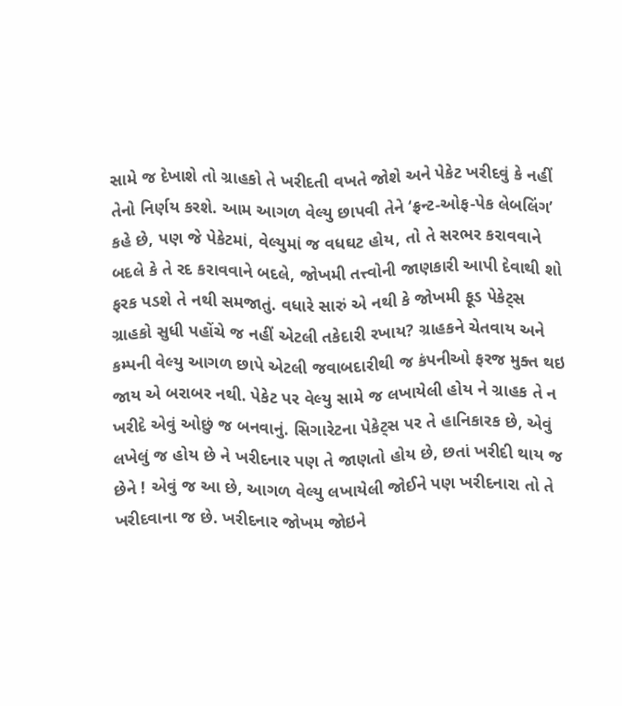સામે જ દેખાશે તો ગ્રાહકો તે ખરીદતી વખતે જોશે અને પેકેટ ખરીદવું કે નહીં તેનો નિર્ણય કરશે. આમ આગળ વેલ્યુ છાપવી તેને ‘ફ્રન્ટ-ઓફ-પેક લેબલિંગ’ કહે છે, પણ જે પેકેટમાં, વેલ્યુમાં જ વધઘટ હોય, તો તે સરભર કરાવવાને બદલે કે તે રદ કરાવવાને બદલે, જોખમી તત્ત્વોની જાણકારી આપી દેવાથી શો ફરક પડશે તે નથી સમજાતું. વધારે સારું એ નથી કે જોખમી ફૂડ પેકેટ્સ ગ્રાહકો સુધી પહોંચે જ નહીં એટલી તકેદારી રખાય? ગ્રાહકને ચેતવાય અને કમ્પની વેલ્યુ આગળ છાપે એટલી જવાબદારીથી જ કંપનીઓ ફરજ મુક્ત થઇ જાય એ બરાબર નથી. પેકેટ પર વેલ્યુ સામે જ લખાયેલી હોય ને ગ્રાહક તે ન ખરીદે એવું ઓછું જ બનવાનું. સિગારેટના પેકેટ્સ પર તે હાનિકારક છે, એવું લખેલું જ હોય છે ને ખરીદનાર પણ તે જાણતો હોય છે, છતાં ખરીદી થાય જ છેને ! એવું જ આ છે, આગળ વેલ્યુ લખાયેલી જોઈને પણ ખરીદનારા તો તે ખરીદવાના જ છે. ખરીદનાર જોખમ જોઇને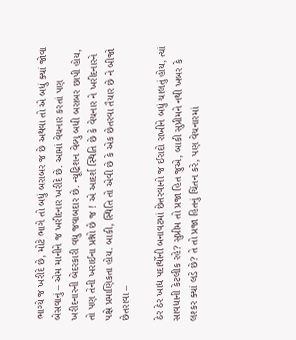ભાગ્યે જ ખરીદે છે, મોટે ભાગે તો બધું બરાબર જ છે અથવા તો એ બધું ક્યાં જોવા બેસવાનું – એમ માનીને જ ખરીદનાર ખરીદે છે. આમાં વેચનાર કરતાં પણ ખરીદનારની બેદરકારી વધુ જવાબદાર છે. ન્યૂટ્રિશન વેલ્યુ બધી બરાબર છાપી હોય, તો પણ તેની ખરાઈના પ્રશ્નો છે જ ! એ આદર્શ સ્થિતિ છે કે વેચનાર ને ખરીદનારને પક્ષે પ્રમાણિકતા હોય. બાકી, સ્થિતિ તો એવી છે કે એક છેતરવા તૈયાર છે ને બીજો છેતરાવા –

ઠેર ઠેર ખાદ્ય પદાર્થોની બનાવટમાં છેતરવાનો જ ઈરાદો રાખીને બધું ચાલતું હોય, ત્યાં સાવધાની કેટલીક રહે? સુપ્રીમ તો પ્રજા હિત જુએ, બાકી સુપ્રીમને નથી ખબર કે લશ્કર ક્યાં લડે છે? તે તો પ્રજા હિતનું ચિંતન કરે, પણ વેચનારમાં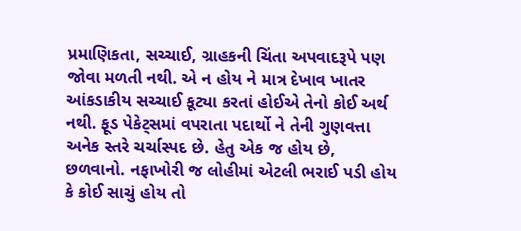પ્રમાણિકતા, સચ્ચાઈ, ગ્રાહકની ચિંતા અપવાદરૂપે પણ જોવા મળતી નથી. એ ન હોય ને માત્ર દેખાવ ખાતર આંકડાકીય સચ્ચાઈ કૂટ્યા કરતાં હોઈએ તેનો કોઈ અર્થ નથી. ફૂડ પેકેટ્સમાં વપરાતા પદાર્થો ને તેની ગુણવત્તા અનેક સ્તરે ચર્ચાસ્પદ છે. હેતુ એક જ હોય છે, છળવાનો. નફાખોરી જ લોહીમાં એટલી ભરાઈ પડી હોય કે કોઈ સાચું હોય તો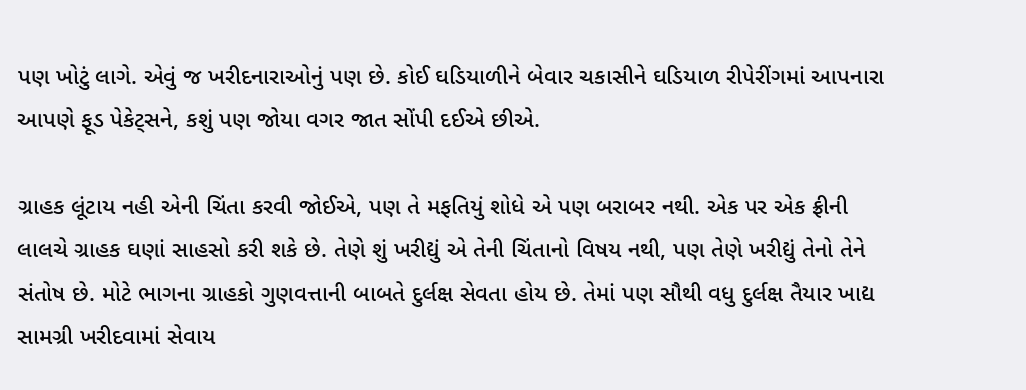પણ ખોટું લાગે. એવું જ ખરીદનારાઓનું પણ છે. કોઈ ઘડિયાળીને બેવાર ચકાસીને ઘડિયાળ રીપેરીંગમાં આપનારા આપણે ફૂડ પેકેટ્સને, કશું પણ જોયા વગર જાત સોંપી દઈએ છીએ.

ગ્રાહક લૂંટાય નહી એની ચિંતા કરવી જોઈએ, પણ તે મફતિયું શોધે એ પણ બરાબર નથી. એક પર એક ફ્રીની લાલચે ગ્રાહક ઘણાં સાહસો કરી શકે છે. તેણે શું ખરીદ્યું એ તેની ચિંતાનો વિષય નથી, પણ તેણે ખરીદ્યું તેનો તેને સંતોષ છે. મોટે ભાગના ગ્રાહકો ગુણવત્તાની બાબતે દુર્લક્ષ સેવતા હોય છે. તેમાં પણ સૌથી વધુ દુર્લક્ષ તૈયાર ખાદ્ય સામગ્રી ખરીદવામાં સેવાય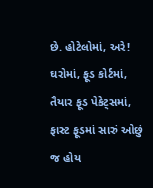છે. હોટેલોમાં, અરે! ઘરોમાં, ફૂડ કોર્ટમાં, તૈયાર ફૂડ પેકેટ્સમાં, ફાસ્ટ ફૂડમાં સારું ઓછું જ હોય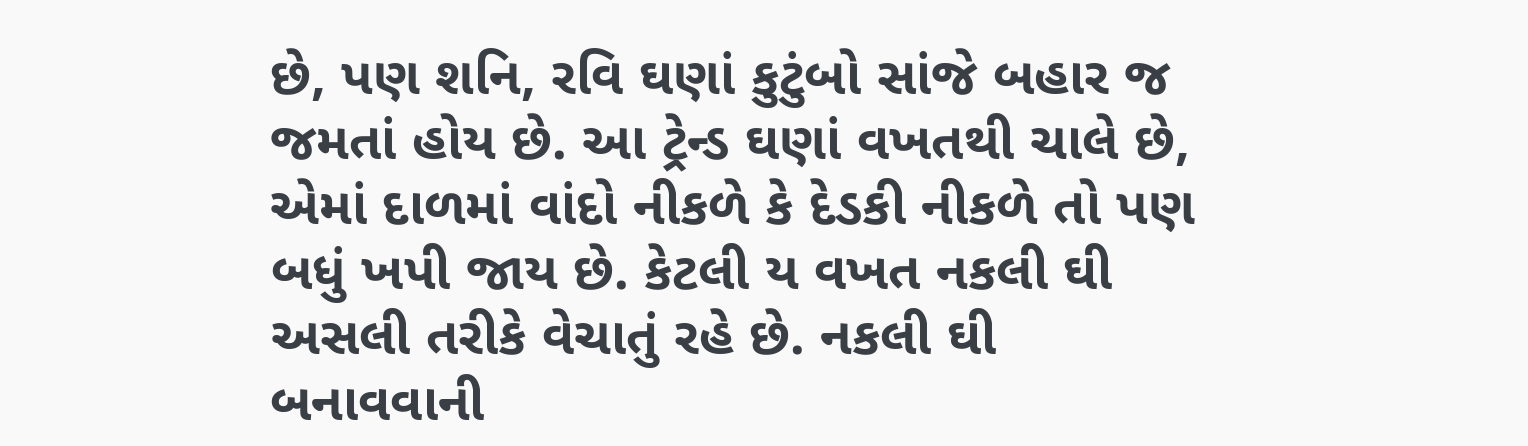છે, પણ શનિ, રવિ ઘણાં કુટુંબો સાંજે બહાર જ જમતાં હોય છે. આ ટ્રેન્ડ ઘણાં વખતથી ચાલે છે, એમાં દાળમાં વાંદો નીકળે કે દેડકી નીકળે તો પણ બધું ખપી જાય છે. કેટલી ય વખત નકલી ઘી અસલી તરીકે વેચાતું રહે છે. નકલી ઘી બનાવવાની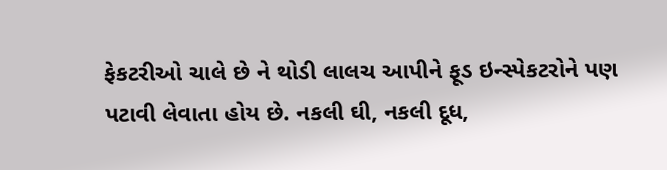ફેકટરીઓ ચાલે છે ને થોડી લાલચ આપીને ફૂડ ઇન્સ્પેકટરોને પણ પટાવી લેવાતા હોય છે. નકલી ઘી, નકલી દૂધ,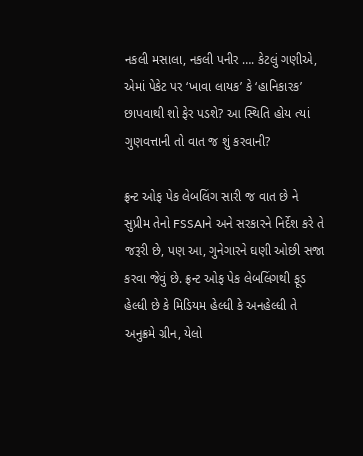નકલી મસાલા, નકલી પનીર …. કેટલું ગણીએ, એમાં પેકેટ પર ‘ખાવા લાયક’ કે ‘હાનિકારક’ છાપવાથી શો ફેર પડશે? આ સ્થિતિ હોય ત્યાં ગુણવત્તાની તો વાત જ શું કરવાની?

ફ્રન્ટ ઓફ પેક લેબલિંગ સારી જ વાત છે ને સુપ્રીમ તેનો FSSAIને અને સરકારને નિર્દેશ કરે તે જરૂરી છે, પણ આ, ગુનેગારને ઘણી ઓછી સજા કરવા જેવું છે. ફ્રન્ટ ઓફ પેક લેબલિંગથી ફૂડ હેલ્ધી છે કે મિડિયમ હેલ્ધી કે અનહેલ્ધી તે અનુક્રમે ગ્રીન, યેલો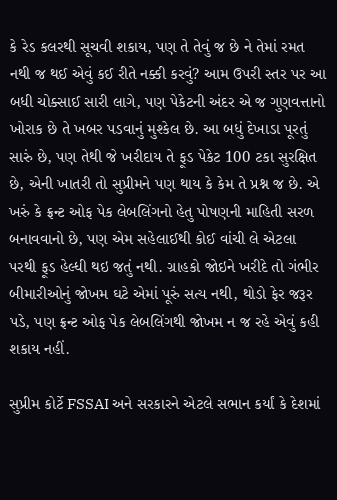કે રેડ કલરથી સૂચવી શકાય, પણ તે તેવું જ છે ને તેમાં રમત નથી જ થઈ એવું કઈ રીતે નક્કી કરવું? આમ ઉપરી સ્તર પર આ બધી ચોક્સાઈ સારી લાગે, પણ પેકેટની અંદર એ જ ગુણવત્તાનો ખોરાક છે તે ખબર પડવાનું મુશ્કેલ છે. આ બધું દેખાડા પૂરતું સારું છે, પણ તેથી જે ખરીદાય તે ફૂડ પેકેટ 100 ટકા સુરક્ષિત છે, એની ખાતરી તો સુપ્રીમને પણ થાય કે કેમ તે પ્રશ્ન જ છે. એ ખરું કે ફ્રન્ટ ઓફ પેક લેબલિંગનો હેતુ પોષણની માહિતી સરળ બનાવવાનો છે, પણ એમ સહેલાઈથી કોઈ વાંચી લે એટલા પરથી ફૂડ હેલ્ધી થઇ જતું નથી. ગ્રાહકો જોઇને ખરીદે તો ગંભીર બીમારીઓનું જોખમ ઘટે એમાં પૂરું સત્ય નથી, થોડો ફેર જરૂર પડે, પણ ફ્રન્ટ ઓફ પેક લેબલિંગથી જોખમ ન જ રહે એવું કહી શકાય નહીં.

સુપ્રીમ કોર્ટે FSSAI અને સરકારને એટલે સભાન કર્યાં કે દેશમાં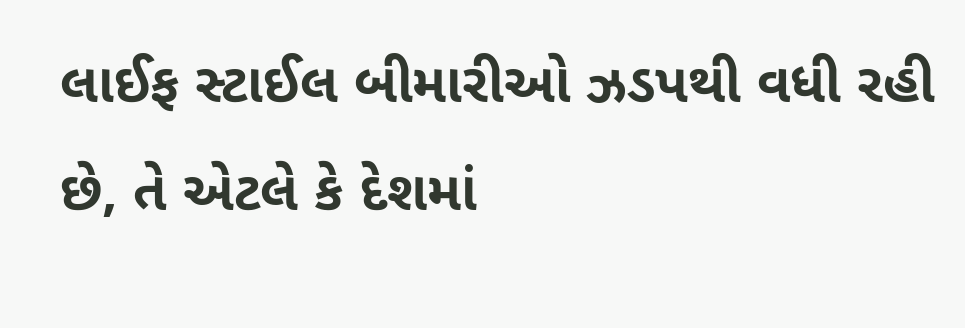લાઈફ સ્ટાઈલ બીમારીઓ ઝડપથી વધી રહી છે, તે એટલે કે દેશમાં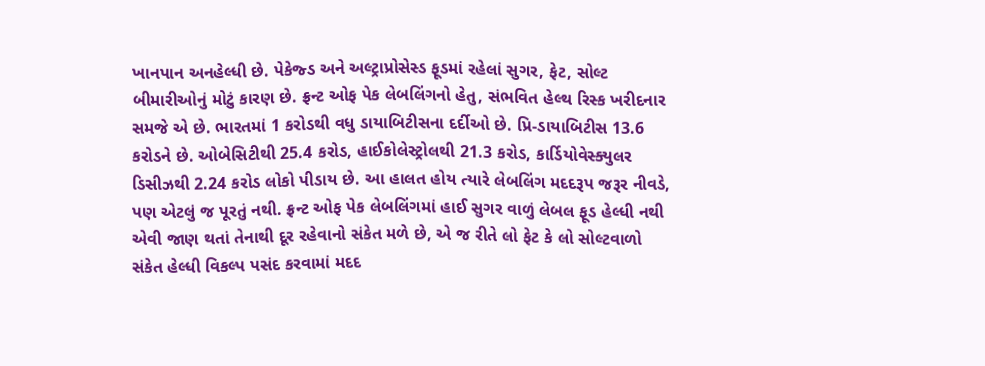ખાનપાન અનહેલ્ધી છે. પેકેજ્ડ અને અલ્ટ્રાપ્રોસેસ્ડ ફૂડમાં રહેલાં સુગર, ફેટ, સોલ્ટ બીમારીઓનું મોટું કારણ છે. ફ્રન્ટ ઓફ પેક લેબલિંગનો હેતુ, સંભવિત હેલ્થ રિસ્ક ખરીદનાર સમજે એ છે. ભારતમાં 1 કરોડથી વધુ ડાયાબિટીસના દર્દીઓ છે. પ્રિ-ડાયાબિટીસ 13.6 કરોડને છે. ઓબેસિટીથી 25.4 કરોડ, હાઈકોલેસ્ટ્રોલથી 21.3 કરોડ, કાર્ડિયોવેસ્ક્યુલર ડિસીઝથી 2.24 કરોડ લોકો પીડાય છે. આ હાલત હોય ત્યારે લેબલિંગ મદદરૂપ જરૂર નીવડે, પણ એટલું જ પૂરતું નથી. ફ્રન્ટ ઓફ પેક લેબલિંગમાં હાઈ સુગર વાળું લેબલ ફૂડ હેલ્ધી નથી એવી જાણ થતાં તેનાથી દૂર રહેવાનો સંકેત મળે છે, એ જ રીતે લો ફેટ કે લો સોલ્ટવાળો સંકેત હેલ્ધી વિકલ્પ પસંદ કરવામાં મદદ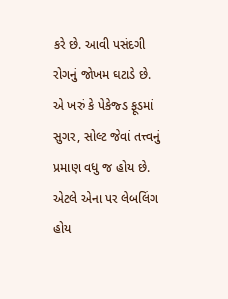કરે છે. આવી પસંદગી રોગનું જોખમ ઘટાડે છે. એ ખરું કે પેકેજ્ડ ફૂડમાં સુગર, સોલ્ટ જેવાં તત્ત્વનું પ્રમાણ વધુ જ હોય છે. એટલે એના પર લેબલિંગ હોય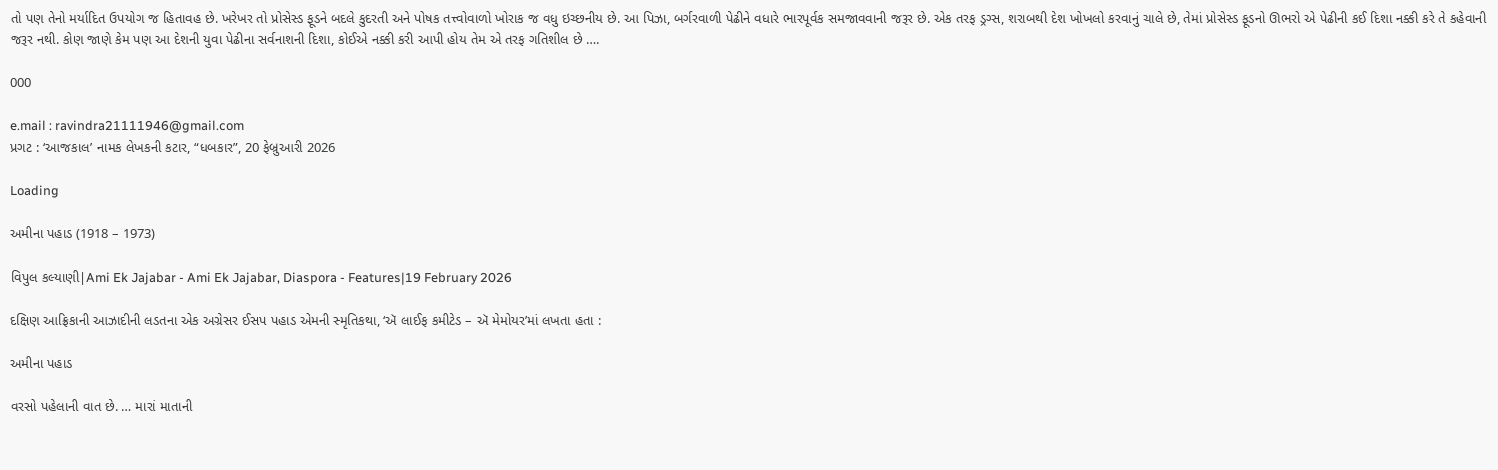તો પણ તેનો મર્યાદિત ઉપયોગ જ હિતાવહ છે. ખરેખર તો પ્રોસેસ્ડ ફૂડને બદલે કુદરતી અને પોષક તત્ત્વોવાળો ખોરાક જ વધુ ઇચ્છનીય છે. આ પિઝા, બર્ગરવાળી પેઢીને વધારે ભારપૂર્વક સમજાવવાની જરૂર છે. એક તરફ ડ્રગ્સ, શરાબથી દેશ ખોખલો કરવાનું ચાલે છે, તેમાં પ્રોસેસ્ડ ફૂડનો ઊભરો એ પેઢીની કઈ દિશા નક્કી કરે તે કહેવાની જરૂર નથી. કોણ જાણે કેમ પણ આ દેશની યુવા પેઢીના સર્વનાશની દિશા, કોઈએ નક્કી કરી આપી હોય તેમ એ તરફ ગતિશીલ છે ….

000

e.mail : ravindra21111946@gmail.com
પ્રગટ : ‘આજકાલ’ નામક લેખકની કટાર, “ધબકાર”, 20 ફેબ્રુઆરી 2026

Loading

અમીના પહાડ (1918 – 1973)

વિપુલ કલ્યાણી|Ami Ek Jajabar - Ami Ek Jajabar, Diaspora - Features|19 February 2026

દક્ષિણ આફ્રિકાની આઝાદીની લડતના એક અગ્રેસર ઈસપ પહાડ એમની સ્મૃતિકથા, ‘ઍ લાઈફ કમીટેડ – ઍ મેમોયર’માં લખતા હતા :

અમીના પહાડ

વરસો પહેલાની વાત છે. … મારાં માતાની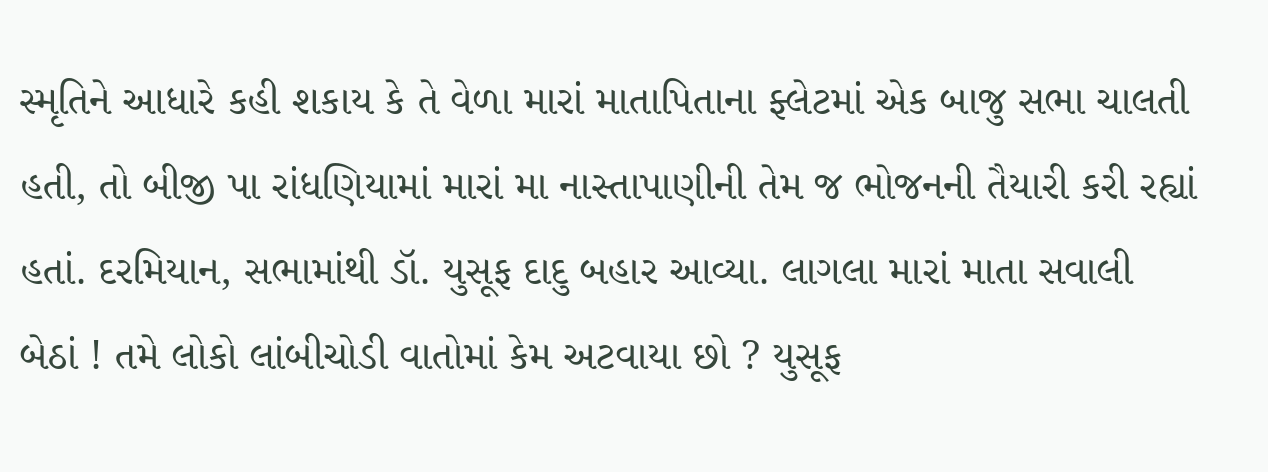સ્મૃતિને આધારે કહી શકાય કે તે વેળા મારાં માતાપિતાના ફ્લેટમાં એક બાજુ સભા ચાલતી હતી, તો બીજી પા રાંધણિયામાં મારાં મા નાસ્તાપાણીની તેમ જ ભોજનની તૈયારી કરી રહ્યાં હતાં. દરમિયાન, સભામાંથી ડૉ. યુસૂફ દાદુ બહાર આવ્યા. લાગલા મારાં માતા સવાલી બેઠાં ! તમે લોકો લાંબીચોડી વાતોમાં કેમ અટવાયા છો ? યુસૂફ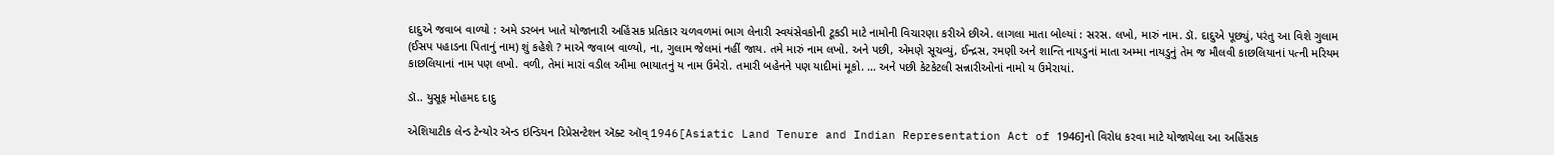દાદુએ જવાબ વાળ્યો : અમે ડરબન ખાતે યોજાનારી અહિંસક પ્રતિકાર ચળવળમાં ભાગ લેનારી સ્વયંસેવકોની ટૂકડી માટે નામોની વિચારણા કરીએ છીએ. લાગલા માતા બોલ્યાં : સરસ. લખો, મારું નામ. ડૉ. દાદુએ પૂછ્યું, પરંતુ આ વિશે ગુલામ (ઈસપ પહાડના પિતાનું નામ) શું કહેશે ? માએ જવાબ વાળ્યો, ના, ગુલામ જેલમાં નહીં જાય. તમે મારું નામ લખો. અને પછી, એમણે સૂચવ્યું, ઈન્દ્રસ, રમણી અને શાન્તિ નાયડુનાં માતા અમ્મા નાયડુનું તેમ જ મૌલવી કાછલિયાનાં પત્ની મરિયમ કાછલિયાનાં નામ પણ લખો. વળી, તેમાં મારાં વડીલ ઔમા ભાયાતનું ય નામ ઉમેરો. તમારી બહેનને પણ યાદીમાં મૂકો. … અને પછી કેટકેટલી સન્નારીઓનાં નામો ય ઉમેરાયાં.

ડૉ.. યુસૂફ મોહમદ દાદુ

એશિયાટીક લેન્ડ ટેન્યોર ઍન્ડ ઇન્ડિયન રિપ્રેસન્ટેશન ઍક્ટ ઑવ્ 1946[Asiatic Land Tenure and Indian Representation Act of 1946]નો વિરોધ કરવા માટે યોજાયેલા આ અહિંસક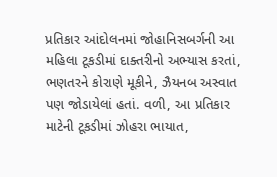પ્રતિકાર આંદોલનમાં જોહાનિસબર્ગની આ મહિલા ટૂકડીમાં દાક્તરીનો અભ્યાસ કરતાં, ભણતરને કોરાણે મૂકીને, ઝૈયનબ અસ્વાત પણ જોડાયેલાં હતાં. વળી, આ પ્રતિકાર માટેની ટૂકડીમાં ઝોહરા ભાયાત,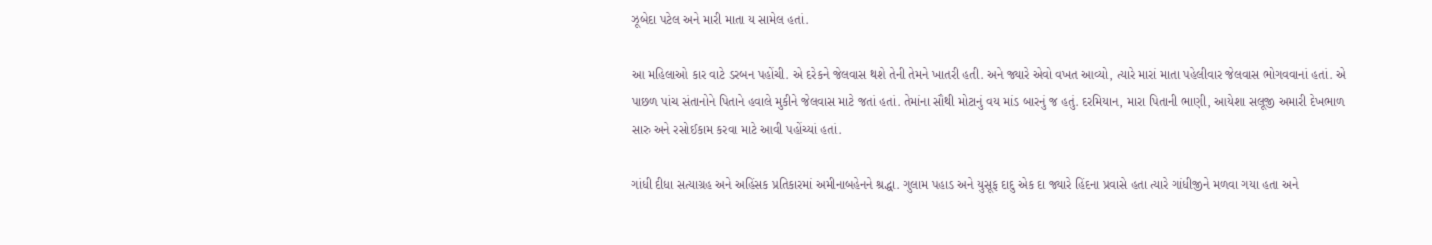ઝૂબેદા પટેલ અને મારી માતા ય સામેલ હતાં.

આ મહિલાઓ કાર વાટે ડરબન પહોંચી. એ દરેકને જેલવાસ થશે તેની તેમને ખાતરી હતી. અને જ્યારે એવો વખત આવ્યો, ત્યારે મારાં માતા પહેલીવાર જેલવાસ ભોગવવાનાં હતાં. એ પાછળ પાંચ સંતાનોને પિતાને હવાલે મુકીને જેલવાસ માટે જતાં હતાં. તેમાંના સૌથી મોટાનું વય માંડ બારનું જ હતું. દરમિયાન, મારા પિતાની ભાણી, આયેશા સલૂજી અમારી દેખભાળ સારુ અને રસોઈકામ કરવા માટે આવી પહોંચ્યાં હતાં.

ગાંધી દીધા સત્યાગ્રહ અને અહિંસક પ્રતિકારમાં અમીનાબહેનને શ્રદ્ધા. ગુલામ પહાડ અને યુસૂફ દાદુ એક દા જ્યારે હિંદના પ્રવાસે હતા ત્યારે ગાંધીજીને મળવા ગયા હતા અને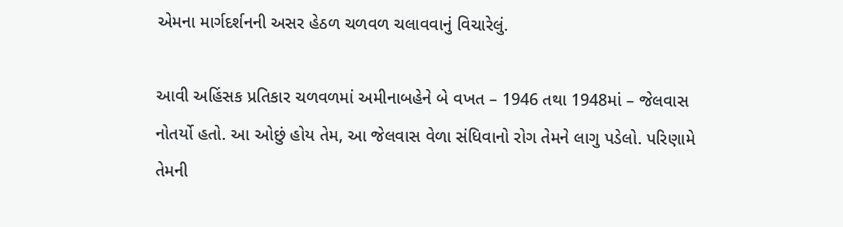એમના માર્ગદર્શનની અસર હેઠળ ચળવળ ચલાવવાનું વિચારેલું.

આવી અહિંસક પ્રતિકાર ચળવળમાં અમીનાબહેને બે વખત – 1946 તથા 1948માં – જેલવાસ નોતર્યો હતો. આ ઓછું હોય તેમ, આ જેલવાસ વેળા સંધિવાનો રોગ તેમને લાગુ પડેલો. પરિણામે તેમની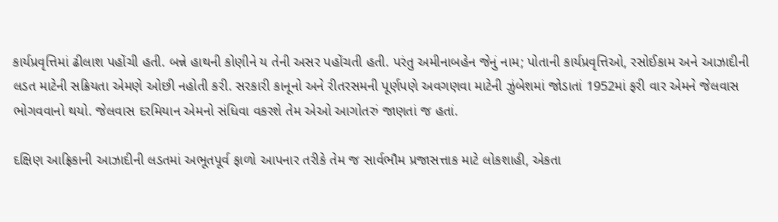કાર્યપ્રવૃત્તિમાં ઢીલાશ પહોંચી હતી. બન્ને હાથની કોણીને ય તેની અસર પહોંચતી હતી. પરંતુ અમીનાબહેન જેનું નામ; પોતાની કાર્યપ્રવૃત્તિઓ, રસોઈકામ અને આઝાદીની લડત માટેની સક્રિયતા એમણે ઓછી નહોતી કરી. સરકારી કાનૂનો અને રીતરસમની પૂર્ણપણે અવગણવા માટેની ઝુંબેશમાં જોડાતાં 1952માં ફરી વાર એમને જેલવાસ ભોગવવાનો થયો. જેલવાસ દરમિયાન એમનો સંધિવા વકરશે તેમ એઓ આગોતરું જાણતાં જ હતાં.

દક્ષિણ આફ્રિકાની આઝાદીની લડતમાં અભૂતપૂર્વ ફાળો આપનાર તરીકે તેમ જ સાર્વભૌમ પ્રજાસત્તાક માટે લોકશાહી, એકતા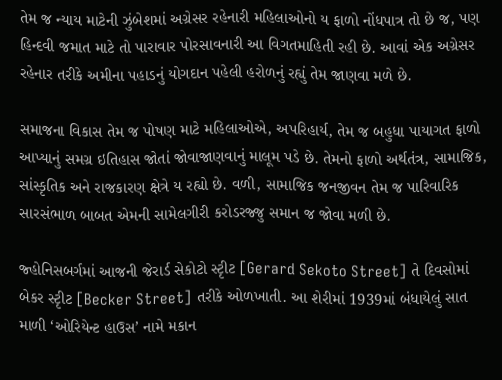તેમ જ ન્યાય માટેની ઝુંબેશમાં અગ્રેસર રહેનારી મહિલાઓનો ય ફાળો નોંધપાત્ર તો છે જ, પણ હિન્દવી જમાત માટે તો પારાવાર પોરસાવનારી આ વિગતમાહિતી રહી છે. આવાં એક અગ્રેસર રહેનાર તરીકે અમીના પહાડનું યોગદાન પહેલી હરોળનું રહ્યું તેમ જાણવા મળે છે.

સમાજના વિકાસ તેમ જ પોષણ માટે મહિલાઓએ, અપરિહાર્ય, તેમ જ બહુધા પાયાગત ફાળો આપ્યાનું સમગ્ર ઇતિહાસ જોતાં જોવાજાણવાનું માલૂમ પડે છે. તેમનો ફાળો અર્થતંત્ર, સામાજિક, સાંસ્કૃતિક અને રાજકારણ ક્ષેત્રે ય રહ્યો છે. વળી, સામાજિક જનજીવન તેમ જ પારિવારિક સારસંભાળ બાબત એમની સામેલગીરી કરોડરજ્જુ સમાન જ જોવા મળી છે.

જ્હોનિસબર્ગમાં આજની જેરાર્ડ સેકોટો સ્ટૃીટ [Gerard Sekoto Street] તે દિવસોમાં બેકર સ્ટૃીટ [Becker Street] તરીકે ઓળખાતી. આ શેરીમાં 1939માં બંધાયેલું સાત માળી ‘ઓરિયેન્ટ હાઉસ’ નામે મકાન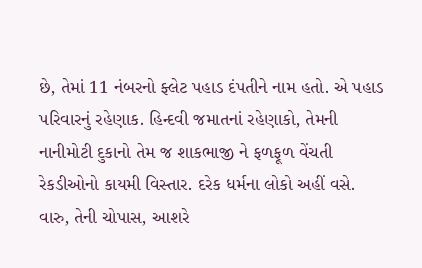છે, તેમાં 11 નંબરનો ફ્લેટ પહાડ દંપતીને નામ હતો. એ પહાડ પરિવારનું રહેણાક. હિન્દવી જમાતનાં રહેણાકો, તેમની નાનીમોટી દુકાનો તેમ જ શાકભાજી ને ફળફૂળ વેંચતી રેકડીઓનો કાયમી વિસ્તાર. દરેક ધર્મના લોકો અહીં વસે. વારુ, તેની ચોપાસ, આશરે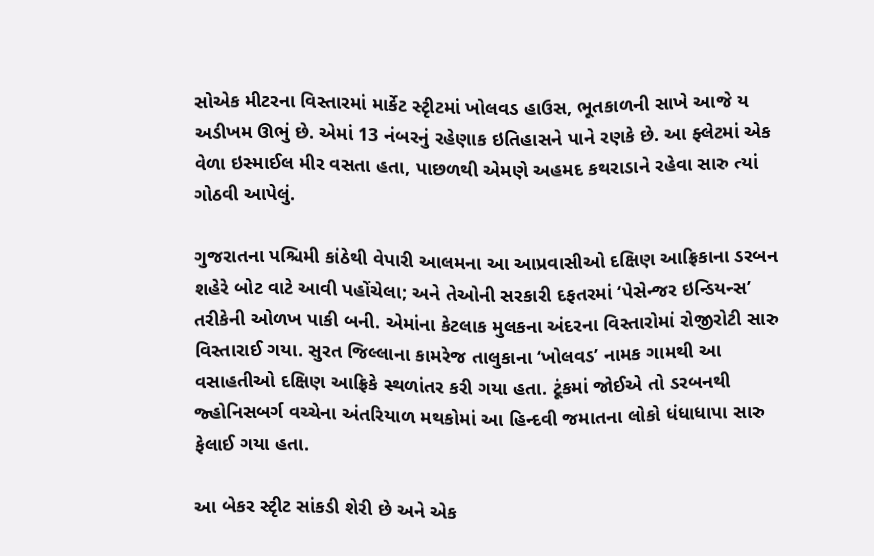સોએક મીટરના વિસ્તારમાં માર્કેટ સ્ટૃીટમાં ખોલવડ હાઉસ, ભૂતકાળની સાખે આજે ય અડીખમ ઊભું છે. એમાં 13 નંબરનું રહેણાક ઇતિહાસને પાને રણકે છે. આ ફ્લેટમાં એક વેળા ઇસ્માઈલ મીર વસતા હતા, પાછળથી એમણે અહમદ કથરાડાને રહેવા સારુ ત્યાં ગોઠવી આપેલું.

ગુજરાતના પશ્ચિમી કાંઠેથી વેપારી આલમના આ આપ્રવાસીઓ દક્ષિણ આફ્રિકાના ડરબન શહેરે બોટ વાટે આવી પહોંચેલા; અને તેઓની સરકારી દફતરમાં ‘પેસેન્જર ઇન્ડિયન્સ’ તરીકેની ઓળખ પાકી બની. એમાંના કેટલાક મુલકના અંદરના વિસ્તારોમાં રોજીરોટી સારુ વિસ્તારાઈ ગયા. સુરત જિલ્લાના કામરેજ તાલુકાના ‘ખોલવડ’ નામક ગામથી આ વસાહતીઓ દક્ષિણ આફ્રિકે સ્થળાંતર કરી ગયા હતા. ટૂંકમાં જોઈએ તો ડરબનથી જ્હોનિસબર્ગ વચ્ચેના અંતરિયાળ મથકોમાં આ હિન્દવી જમાતના લોકો ધંધાધાપા સારુ ફેલાઈ ગયા હતા.

આ બેકર સ્ટૃીટ સાંકડી શેરી છે અને એક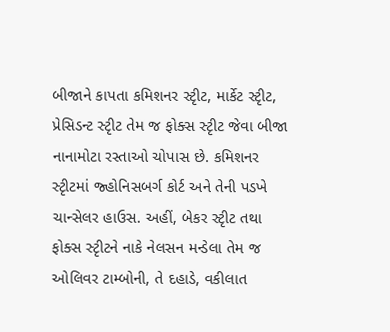બીજાને કાપતા કમિશનર સ્ટૃીટ, માર્કેટ સ્ટૃીટ, પ્રેસિડન્ટ સ્ટૃીટ તેમ જ ફોક્સ સ્ટૃીટ જેવા બીજા નાનામોટા રસ્તાઓ ચોપાસ છે. કમિશનર સ્ટૃીટમાં જ્હોનિસબર્ગ કોર્ટ અને તેની પડખે ચાન્સેલર હાઉસ. અહીં, બેકર સ્ટૃીટ તથા ફોક્સ સ્ટૃીટને નાકે નેલસન મન્ડેલા તેમ જ ઓલિવર ટામ્બોની, તે દહાડે, વકીલાત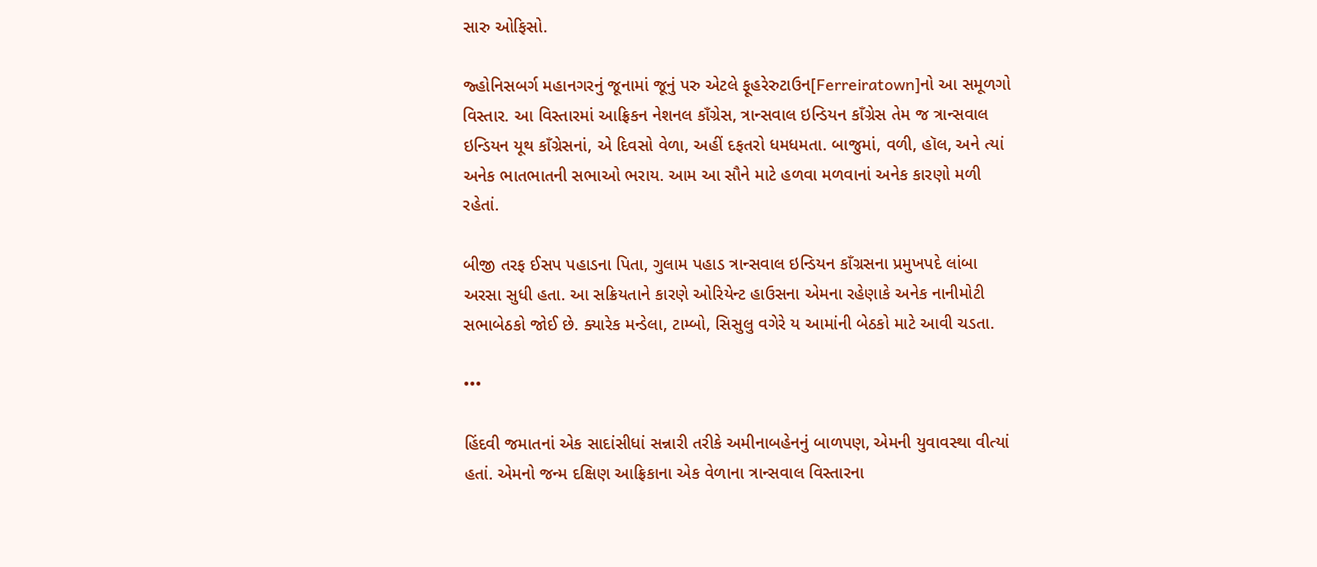સારુ ઓફિસો.

જ્હોનિસબર્ગ મહાનગરનું જૂનામાં જૂનું પરુ એટલે ફૂહરેરુટાઉન[Ferreiratown]નો આ સમૂળગો વિસ્તાર. આ વિસ્તારમાં આફ્રિકન નેશનલ કાઁગ્રેસ, ત્રાન્સવાલ ઇન્ડિયન કાઁગ્રેસ તેમ જ ત્રાન્સવાલ ઇન્ડિયન યૂથ કાઁગ્રેસનાં, એ દિવસો વેળા, અહીં દફતરો ધમધમતા. બાજુમાં, વળી, હૉલ, અને ત્યાં અનેક ભાતભાતની સભાઓ ભરાય. આમ આ સૌને માટે હળવા મળવાનાં અનેક કારણો મળી રહેતાં.

બીજી તરફ ઈસપ પહાડના પિતા, ગુલામ પહાડ ત્રાન્સવાલ ઇન્ડિયન કાઁગ્રસના પ્રમુખપદે લાંબા અરસા સુધી હતા. આ સક્રિયતાને કારણે ઓરિયેન્ટ હાઉસના એમના રહેણાકે અનેક નાનીમોટી સભાબેઠકો જોઈ છે. ક્યારેક મન્ડેલા, ટામ્બો, સિસુલુ વગેરે ય આમાંની બેઠકો માટે આવી ચડતા.

•••

હિંદવી જમાતનાં એક સાદાંસીધાં સન્નારી તરીકે અમીનાબહેનનું બાળપણ, એમની યુવાવસ્થા વીત્યાં હતાં. એમનો જન્મ દક્ષિણ આફ્રિકાના એક વેળાના ત્રાન્સવાલ વિસ્તારના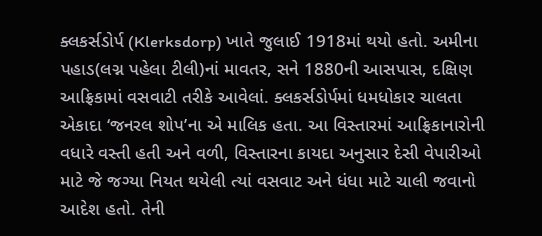ક્લકર્સડોર્પ (Klerksdorp) ખાતે જુલાઈ 1918માં થયો હતો. અમીના પહાડ(લગ્ન પહેલા ટીલી)નાં માવતર, સને 1880ની આસપાસ, દક્ષિણ આફ્રિકામાં વસવાટી તરીકે આવેલાં. ક્લકર્સડોર્પમાં ધમધોકાર ચાલતા એકાદા ‘જનરલ શોપ’ના એ માલિક હતા. આ વિસ્તારમાં આફ્રિકાનારોની વધારે વસ્તી હતી અને વળી, વિસ્તારના કાયદા અનુસાર દેસી વેપારીઓ માટે જે જગ્યા નિયત થયેલી ત્યાં વસવાટ અને ધંધા માટે ચાલી જવાનો આદેશ હતો. તેની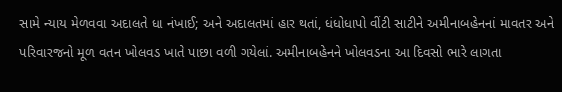સામે ન્યાય મેળવવા અદાલતે ધા નંખાઈ; અને અદાલતમાં હાર થતાં, ધંધોધાપો વીંટી સાટીને અમીનાબહેનનાં માવતર અને પરિવારજનો મૂળ વતન ખોલવડ ખાતે પાછા વળી ગયેલાં. અમીનાબહેનને ખોલવડના આ દિવસો ભારે લાગતા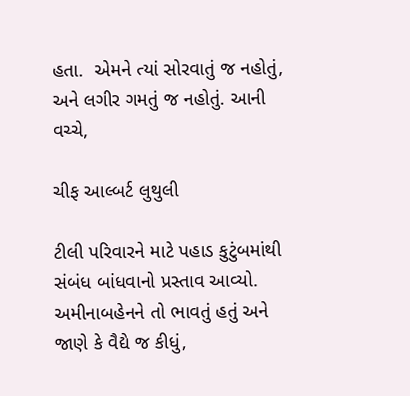હતા.  એમને ત્યાં સોરવાતું જ નહોતું, અને લગીર ગમતું જ નહોતું. આની વચ્ચે,

ચીફ આલ્બર્ટ લુથુલી

ટીલી પરિવારને માટે પહાડ કુટુંબમાંથી સંબંધ બાંધવાનો પ્રસ્તાવ આવ્યો. અમીનાબહેનને તો ભાવતું હતું અને જાણે કે વૈદ્યે જ કીધું,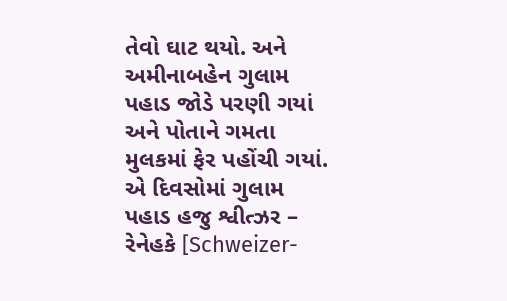તેવો ઘાટ થયો. અને અમીનાબહેન ગુલામ પહાડ જોડે પરણી ગયાં અને પોતાને ગમતા મુલકમાં ફેર પહોંચી ગયાં. એ દિવસોમાં ગુલામ પહાડ હજુ શ્વીત્ઝર – રેનેહકે [Schweizer-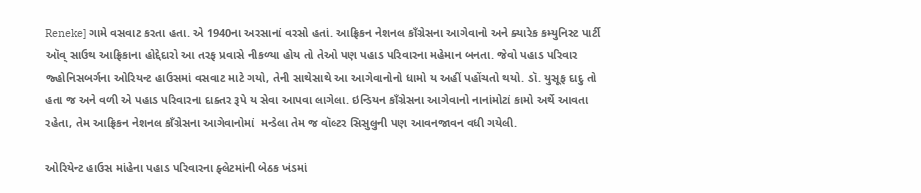Reneke] ગામે વસવાટ કરતા હતા. એ 1940ના અરસાનાં વરસો હતાં. આફ્રિકન નેશનલ કાઁગ્રેસના આગેવાનો અને ક્યારેક કમ્યુનિસ્ટ પાર્ટી ઑવ્‌ સાઉથ આફ્રિકાના હોદ્દેદારો આ તરફ પ્રવાસે નીકળ્યા હોય તો તેઓ પણ પહાડ પરિવારના મહેમાન બનતા. જેવો પહાડ પરિવાર જ્હોનિસબર્ગના ઓરિયન્ટ હાઉસમાં વસવાટ માટે ગયો, તેની સાથેસાથે આ આગેવાનોનો ધામો ય અહીં પહોંચતો થયો. ડૉ. યુસૂફ દાદુ તો હતા જ અને વળી એ પહાડ પરિવારના દાક્તર રૂપે ય સેવા આપવા લાગેલા. ઇન્ડિયન કાઁગ્રેસના આગેવાનો નાનાંમોટાં કામો અર્થે આવતા રહેતા, તેમ આફ્રિકન નેશનલ કાઁગ્રેસના આગેવાનોમાં  મન્ડેલા તેમ જ વૉલ્ટર સિસુલુની પણ આવનજાવન વધી ગયેલી.

ઓરિયેન્ટ હાઉસ માંહેના પહાડ પરિવારના ફ્લેટમાંની બેઠક ખંડમાં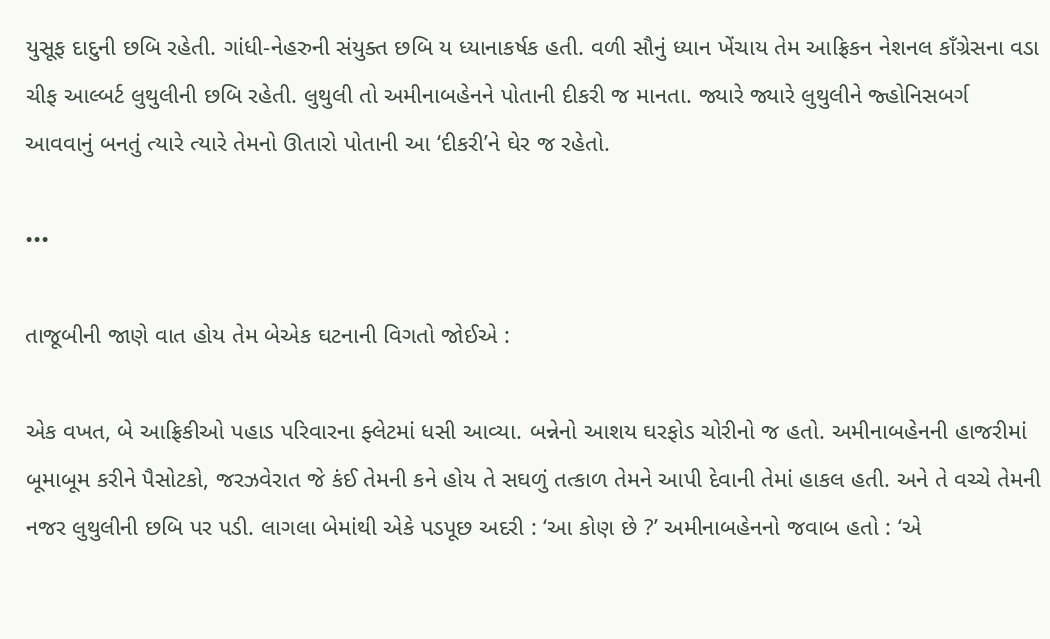યુસૂફ દાદુની છબિ રહેતી. ગાંધી-નેહરુની સંયુક્ત છબિ ય ધ્યાનાકર્ષક હતી. વળી સૌનું ધ્યાન ખેંચાય તેમ આફ્રિકન નેશનલ કાઁગ્રેસના વડા ચીફ આલ્બર્ટ લુથુલીની છબિ રહેતી. લુથુલી તો અમીનાબહેનને પોતાની દીકરી જ માનતા. જ્યારે જ્યારે લુથુલીને જ્હોનિસબર્ગ આવવાનું બનતું ત્યારે ત્યારે તેમનો ઊતારો પોતાની આ ‘દીકરી’ને ઘેર જ રહેતો.

•••

તાજૂબીની જાણે વાત હોય તેમ બેએક ઘટનાની વિગતો જોઈએ :

એક વખત, બે આફ્રિકીઓ પહાડ પરિવારના ફ્લેટમાં ધસી આવ્યા. બન્નેનો આશય ઘરફોડ ચોરીનો જ હતો. અમીનાબહેનની હાજરીમાં બૂમાબૂમ કરીને પૈસોટકો, જરઝવેરાત જે કંઈ તેમની કને હોય તે સઘળું તત્કાળ તેમને આપી દેવાની તેમાં હાકલ હતી. અને તે વચ્ચે તેમની નજર લુથુલીની છબિ પર પડી. લાગલા બેમાંથી એકે પડપૂછ અદરી : ‘આ કોણ છે ?’ અમીનાબહેનનો જવાબ હતો : ‘એ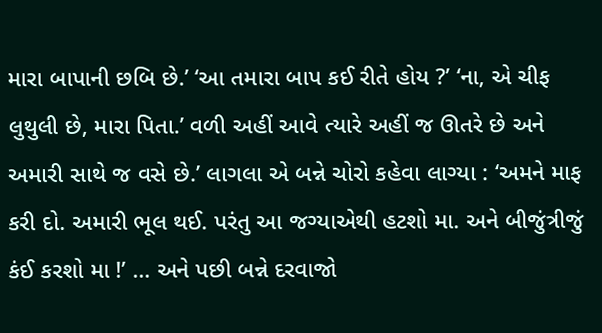મારા બાપાની છબિ છે.’ ‘આ તમારા બાપ કઈ રીતે હોય ?’ ‘ના, એ ચીફ લુથુલી છે, મારા પિતા.’ વળી અહીં આવે ત્યારે અહીં જ ઊતરે છે અને અમારી સાથે જ વસે છે.’ લાગલા એ બન્ને ચોરો કહેવા લાગ્યા : ‘અમને માફ કરી દો. અમારી ભૂલ થઈ. પરંતુ આ જગ્યાએથી હટશો મા. અને બીજુંત્રીજું કંઈ કરશો મા !’ … અને પછી બન્ને દરવાજો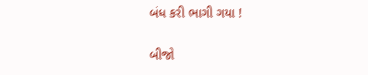બંધ કરી ભાગી ગયા !

બીજો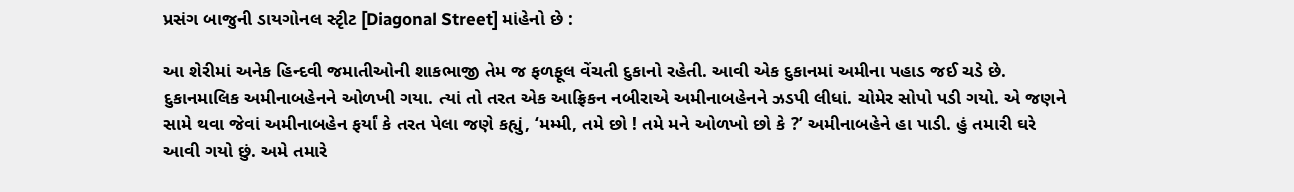પ્રસંગ બાજુની ડાયગોનલ સ્ટૃીટ [Diagonal Street] માંહેનો છે :

આ શેરીમાં અનેક હિન્દવી જમાતીઓની શાકભાજી તેમ જ ફળફૂલ વેંચતી દુકાનો રહેતી. આવી એક દુકાનમાં અમીના પહાડ જઈ ચડે છે. દુકાનમાલિક અમીનાબહેનને ઓળખી ગયા. ત્યાં તો તરત એક આફ્રિકન નબીરાએ અમીનાબહેનને ઝડપી લીધાં. ચોમેર સોપો પડી ગયો. એ જણને સામે થવા જેવાં અમીનાબહેન ફર્યાં કે તરત પેલા જણે કહ્યું, ‘મમ્મી, તમે છો ! તમે મને ઓળખો છો કે ?’ અમીનાબહેને હા પાડી. હું તમારી ઘરે આવી ગયો છું. અમે તમારે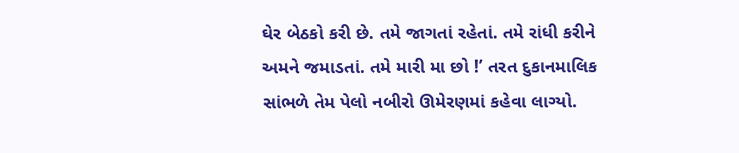ઘેર બેઠકો કરી છે. તમે જાગતાં રહેતાં. તમે રાંધી કરીને અમને જમાડતાં. તમે મારી મા છો !’ તરત દુકાનમાલિક સાંભળે તેમ પેલો નબીરો ઊમેરણમાં કહેવા લાગ્યો.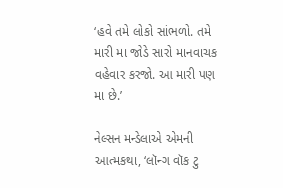‘હવે તમે લોકો સાંભળો. તમે મારી મા જોડે સારો માનવાચક વહેવાર કરજો. આ મારી પણ મા છે.’

નેલ્સન મન્ડેલાએ એમની આત્મકથા, ‘લૉન્ગ વૉક ટુ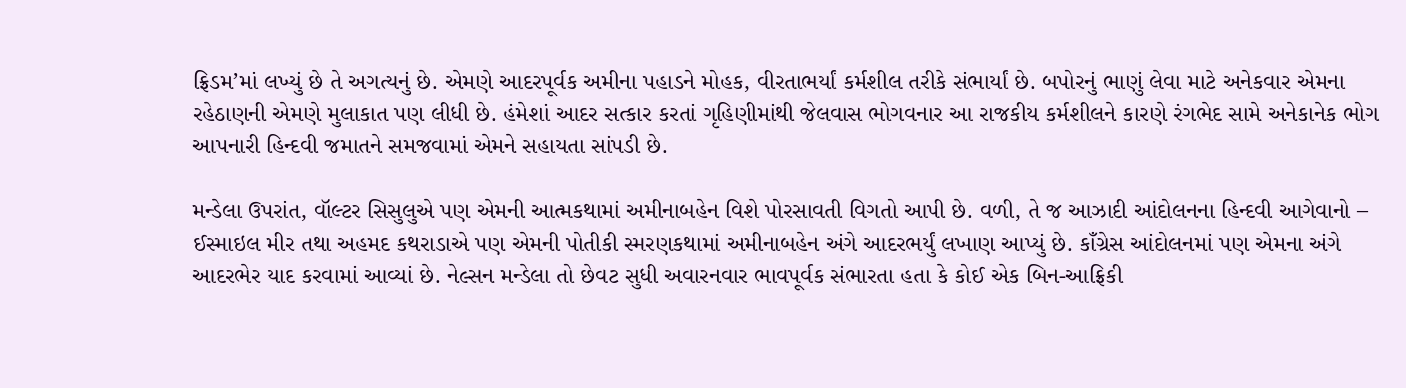ફ્રિડમ’માં લખ્યું છે તે અગત્યનું છે. એમણે આદરપૂર્વક અમીના પહાડને મોહક, વીરતાભર્યાં કર્મશીલ તરીકે સંભાર્યાં છે. બપોરનું ભાણું લેવા માટે અનેકવાર એમના રહેઠાણની એમણે મુલાકાત પણ લીધી છે. હંમેશાં આદર સત્કાર કરતાં ગૃહિણીમાંથી જેલવાસ ભોગવનાર આ રાજકીય કર્મશીલને કારણે રંગભેદ સામે અનેકાનેક ભોગ આપનારી હિન્દવી જમાતને સમજવામાં એમને સહાયતા સાંપડી છે.

મન્ડેલા ઉપરાંત, વૉલ્ટર સિસુલુએ પણ એમની આત્મકથામાં અમીનાબહેન વિશે પોરસાવતી વિગતો આપી છે. વળી, તે જ આઝાદી આંદોલનના હિન્દવી આગેવાનો – ઈસ્માઇલ મીર તથા અહમદ કથરાડાએ પણ એમની પોતીકી સ્મરણકથામાં અમીનાબહેન અંગે આદરભર્યું લખાણ આપ્યું છે. કાઁગ્રેસ આંદોલનમાં પણ એમના અંગે આદરભેર યાદ કરવામાં આવ્યાં છે. નેલ્સન મન્ડેલા તો છેવટ સુધી અવારનવાર ભાવપૂર્વક સંભારતા હતા કે કોઈ એક બિન-આફ્રિકી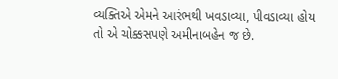વ્યક્તિએ એમને આરંભથી ખવડાવ્યા, પીવડાવ્યા હોય તો એ ચોક્કસપણે અમીનાબહેન જ છે.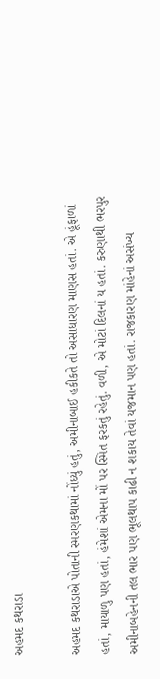અહમદ કથરાડા

અહમદ કથરાડાએ પોતાની સ્મરણકથામાં નોંધ્યું હતું, અમીનાબાઈ હકીકતે તો અસાધારણ માણસ હતાં. એ હૂંફાળાં હતાં, માયાળુ પણ હતાં, હંમેશાં એમના મોં પર સ્મિત ફરકતું રહેતું. વળી, એ મોટાં દિલનાં ય હતાં. કરુણાથી ભરપુર અમીનાબહેનની તલ ભાર પણ ભૂલથાપ કાઢી ન શકાય તેવાં યજમાન પણ હતાં. રાજકારણ માંહેનાં અસંખ્ય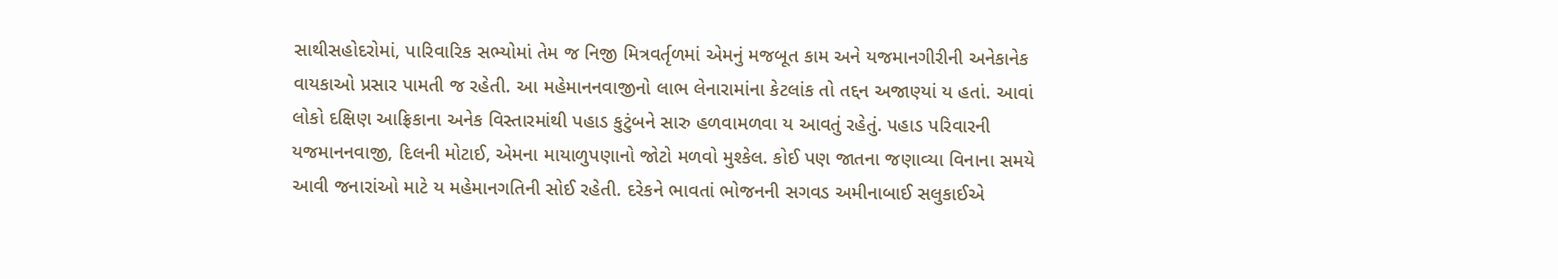સાથીસહોદરોમાં, પારિવારિક સભ્યોમાં તેમ જ નિજી મિત્રવર્તૃળમાં એમનું મજબૂત કામ અને યજમાનગીરીની અનેકાનેક વાયકાઓ પ્રસાર પામતી જ રહેતી. આ મહેમાનનવાજીનો લાભ લેનારામાંના કેટલાંક તો તદ્દન અજાણ્યાં ય હતાં. આવાં લોકો દક્ષિણ આફ્રિકાના અનેક વિસ્તારમાંથી પહાડ કુટુંબને સારુ હળવામળવા ય આવતું રહેતું. પહાડ પરિવારની યજમાનનવાજી, દિલની મોટાઈ, એમના માયાળુપણાનો જોટો મળવો મુશ્કેલ. કોઈ પણ જાતના જણાવ્યા વિનાના સમયે આવી જનારાંઓ માટે ય મહેમાનગતિની સોઈ રહેતી. દરેકને ભાવતાં ભોજનની સગવડ અમીનાબાઈ સલુકાઈએ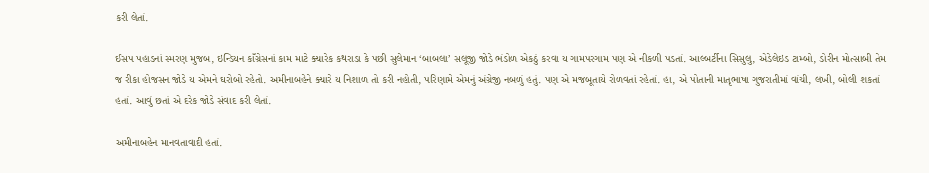કરી લેતાં.

ઈસપ પહાડનાં સ્મરણ મુજબ, ઇન્ડિયન કાઁગ્રેસનાં કામ માટે ક્યારેક કથરાડા કે પછી સુલેમાન ‘બાબલા’ સલૂજી જોડે ભંડોળ એકઠું કરવા ય ગામપરગામ પણ એ નીકળી પડતાં. આલ્બર્ટીના સિસુલુ, એડેલેઇડ ટામ્બો, ડોરીન મોત્સાબી તેમ જ રીકા હોજસન જોડે ય એમને ઘરોબો રહેતો. અમીનાબહેને ક્યારે ય નિશાળ તો કરી નહોતી, પરિણામે એમનું અંગ્રેજી નબળું હતું. પણ એ મજબૂતાયે રોળવતાં રહેતાં. હા, એ પોતાની માતૃભાષા ગુજરાતીમાં વાંચી, લખી, બોલી શકતાં હતાં. આવું છતાં એ દરેક જોડે સંવાદ કરી લેતાં.

અમીનાબહેન માનવતાવાદી હતાં.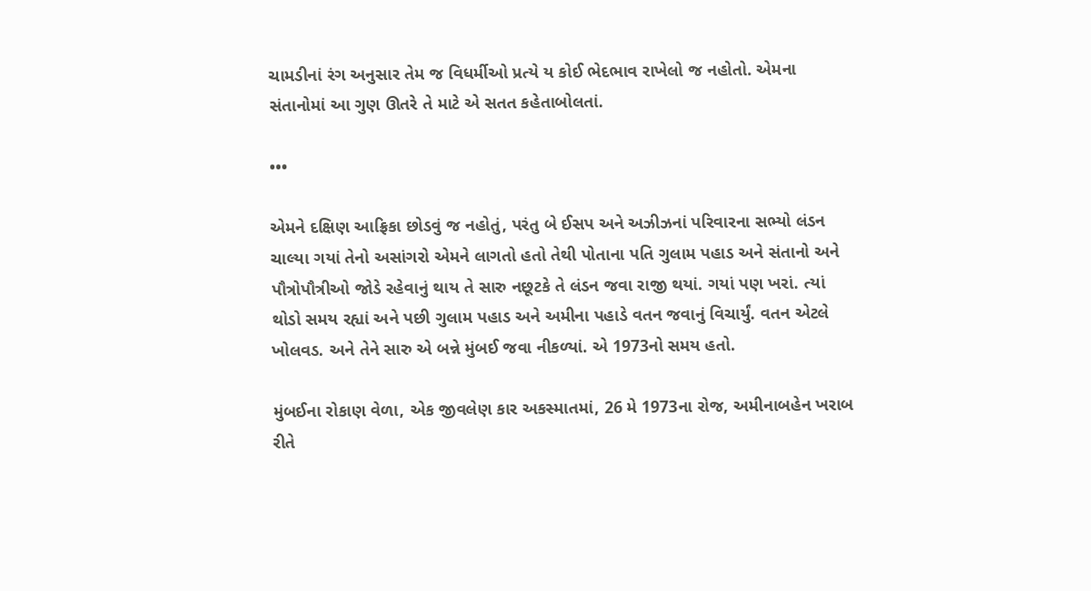ચામડીનાં રંગ અનુસાર તેમ જ વિધર્મીઓ પ્રત્યે ય કોઈ ભેદભાવ રાખેલો જ નહોતો. એમના સંતાનોમાં આ ગુણ ઊતરે તે માટે એ સતત કહેતાબોલતાં.

•••

એમને દક્ષિણ આફ્રિકા છોડવું જ નહોતું, પરંતુ બે ઈસપ અને અઝીઝનાં પરિવારના સભ્યો લંડન ચાલ્યા ગયાં તેનો અસાંગરો એમને લાગતો હતો તેથી પોતાના પતિ ગુલામ પહાડ અને સંતાનો અને પૌત્રોપૌત્રીઓ જોડે રહેવાનું થાય તે સારુ નછૂટકે તે લંડન જવા રાજી થયાં. ગયાં પણ ખરાં. ત્યાં થોડો સમય રહ્યાં અને પછી ગુલામ પહાડ અને અમીના પહાડે વતન જવાનું વિચાર્યું. વતન એટલે ખોલવડ. અને તેને સારુ એ બન્ને મુંબઈ જવા નીકળ્યાં. એ 1973નો સમય હતો.

મુંબઈના રોકાણ વેળા, એક જીવલેણ કાર અકસ્માતમાં, 26 મે 1973ના રોજ, અમીનાબહેન ખરાબ રીતે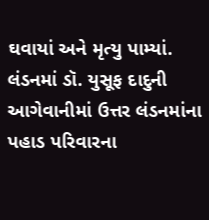ઘવાયાં અને મૃત્યુ પામ્યાં. લંડનમાં ડૉ. યુસૂફ દાદુની આગેવાનીમાં ઉત્તર લંડનમાંના પહાડ પરિવારના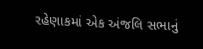રહેણાકમાં એક અંજલિ સભાનું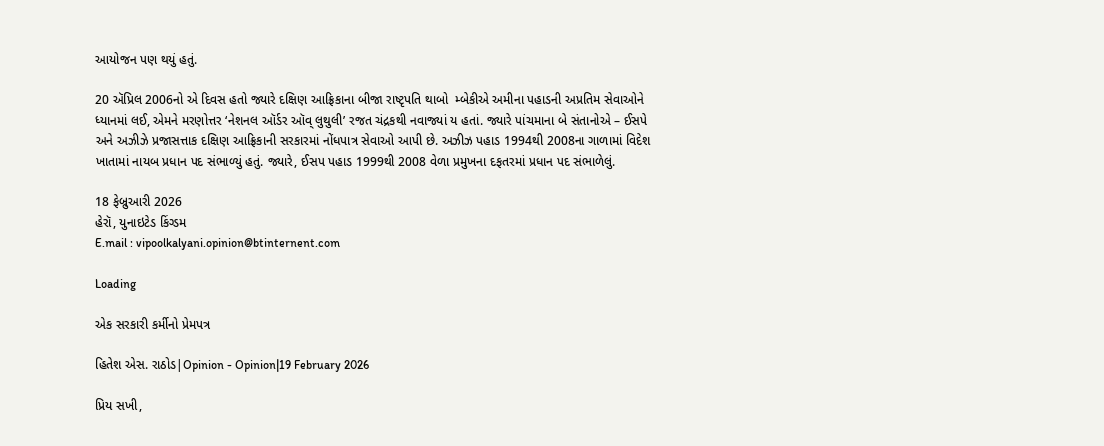આયોજન પણ થયું હતું.

20 ઍપ્રિલ 2006નો એ દિવસ હતો જ્યારે દક્ષિણ આફ્રિકાના બીજા રાષ્ટૃપતિ થાબો  મ્બેકીએ અમીના પહાડની અપ્રતિમ સેવાઓને ધ્યાનમાં લઈ, એમને મરણોત્તર ‘નેશનલ ઑર્ડર ઑવ્‌ લુથુલી’ રજત ચંદ્રકથી નવાજ્યાં ય હતાં. જ્યારે પાંચમાના બે સંતાનોએ – ઈસપે અને અઝીઝે પ્રજાસત્તાક દક્ષિણ આફ્રિકાની સરકારમાં નોંધપાત્ર સેવાઓ આપી છે. અઝીઝ પહાડ 1994થી 2008ના ગાળામાં વિદેશ ખાતામાં નાયબ પ્રધાન પદ સંભાળ્યું હતું. જ્યારે, ઈસપ પહાડ 1999થી 2008 વેળા પ્રમુખના દફતરમાં પ્રધાન પદ સંભાળેલું.

18 ફેબ્રુઆરી 2026
હેરૉ, યુનાઇટેડ કિંગ્ડમ
E.mail : vipoolkalyani.opinion@btinternent.com

Loading

એક સરકારી કર્મીનો પ્રેમપત્ર

હિતેશ એસ. રાઠોડ|Opinion - Opinion|19 February 2026

પ્રિય સખી,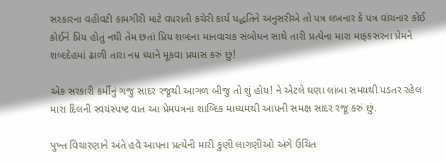સરકારના વહીવટી કામગીરી માટે વપરાતી કચેરી કાર્ય પદ્ધતિને અનુસરીએ તો પત્ર લખનાર કે પત્ર વાંચનાર કોઈ કોઈને પ્રિય હોતું નથી તેમ છતાં પ્રિય શબ્દના માનવાચક સંબોધન સાથે તારી પ્રત્યેના મારા માફકસરના પ્રેમને શબ્દદેહમાં ઢાળી તારા નમ્ર ધ્યાને મૂકવા પ્રયાસ કરું છું!

એક સરકારી કર્મીનું ગજુ સાદર રજૂથી આગળ બીજુ તો શું હોય! ને એટલે ઘણા લાંબા સમયથી પડતર રહેલ મારા દિલની સ્વયંસ્પષ્ટ વાત આ પ્રેમપત્રના શાબ્દિક માધ્યમથી આપની સમક્ષ સાદર રજૂ કરું છું.

પુખ્ત વિચારણાને અંતે હવે આપના પ્રત્યેની મારી કુણી લાગણીઓ અંગે ઉચિત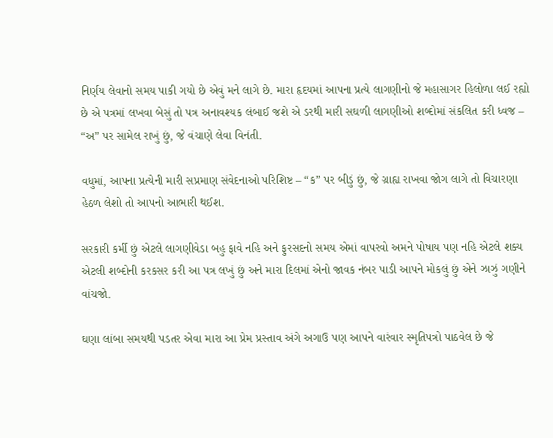નિર્ણય લેવાનો સમય પાકી ગયો છે એવું મને લાગે છે. મારા હૃદયમાં આપના પ્રત્યે લાગણીનો જે મહાસાગર હિલોળા લઈ રહ્યો છે એ પત્રમાં લખવા બેસું તો પત્ર અનાવશ્યક લંબાઈ જશે એ ડરથી મારી સઘળી લાગણીઓ શબ્દોમાં સંકલિત કરી ધ્વજ – “અ” પર સામેલ રાખું છું, જે વંચાણે લેવા વિનંતી.

વધુમાં, આપના પ્રત્યેની મારી સપ્રમાણ સંવેદનાઓ પરિશિષ્ટ – “ક” પર બીડું છું, જે ગ્રાહ્ય રાખવા જોગ લાગે તો વિચારણા હેઠળ લેશો તો આપનો આભારી થઈશ.

સરકારી કર્મી છું એટલે લાગણીવેડા બહુ ફાવે નહિ અને ફુરસદનો સમય એમાં વાપરવો અમને પોષાય પણ નહિ એટલે શક્ય એટલી શબ્દોની કરકસર કરી આ પત્ર લખું છું અને મારા દિલમાં એનો જાવક નંબર પાડી આપને મોકલું છું એને ઝાઝું ગણીને વાંચજો.

ઘણા લાંબા સમયથી પડતર એવા મારા આ પ્રેમ પ્રસ્તાવ અંગે અગાઉ પણ આપને વારંવાર સ્મૃતિપત્રો પાઠવેલ છે જે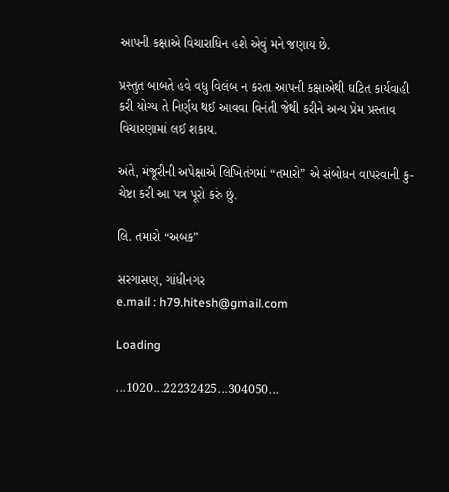આપની કક્ષાએ વિચારાધિન હશે એવું મને જણાય છે.

પ્રસ્તુત બાબતે હવે વધુ વિલંબ ન કરતા આપની કક્ષાએથી ઘટિત કાર્યવાહી કરી યોગ્ય તે નિર્ણય થઈ આવવા વિનંતી જેથી કરીને અન્ય પ્રેમ પ્રસ્તાવ વિચારણામાં લઈ શકાય.

અંતે, મંજૂરીની અપેક્ષાએ લિખિતંગમાં “તમારો” એ સંબોધન વાપરવાની કુ-ચેષ્ટા કરી આ પત્ર પૂરો કરું છું.

લિ. તમારો “અબક”

સરગાસણ, ગાંધીનગર
e.mail : h79.hitesh@gmail.com

Loading

...1020...22232425...304050...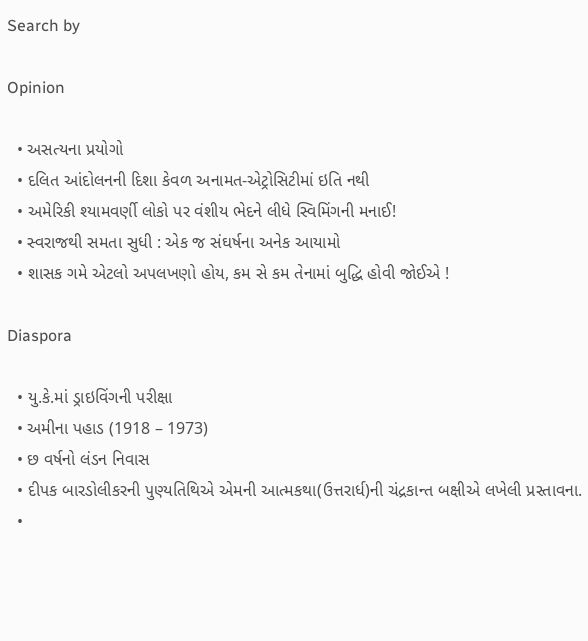Search by

Opinion

  • અસત્યના પ્રયોગો
  • દલિત આંદોલનની દિશા કેવળ અનામત-એટ્રોસિટીમાં ઇતિ નથી
  • અમેરિકી શ્યામવર્ણી લોકો પર વંશીય ભેદને લીધે સ્વિમિંગની મનાઈ!
  • સ્વરાજથી સમતા સુધી : એક જ સંઘર્ષના અનેક આયામો
  • શાસક ગમે એટલો અપલખણો હોય, કમ સે કમ તેનામાં બુદ્ધિ હોવી જોઈએ !

Diaspora

  • યુ.કે.માં ડ્રાઇવિંગની પરીક્ષા
  • અમીના પહાડ (1918 – 1973)
  • છ વર્ષનો લંડન નિવાસ
  • દીપક બારડોલીકરની પુણ્યતિથિએ એમની આત્મકથા(ઉત્તરાર્ધ)ની ચંદ્રકાન્ત બક્ષીએ લખેલી પ્રસ્તાવના.
  •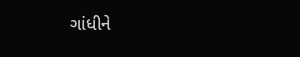ગાંધીને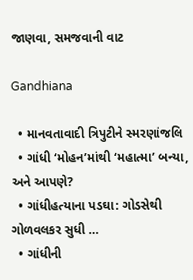જાણવા, સમજવાની વાટ

Gandhiana

  • માનવતાવાદી ત્રિપુટીને સ્મરણાંજલિ
  • ગાંધી ‘મોહન’માંથી ‘મહાત્મા’ બન્યા, અને આપણે?
  • ગાંધીહત્યાના પડઘા: ગોડસેથી ગોળવલકર સુધી …
  • ગાંધીની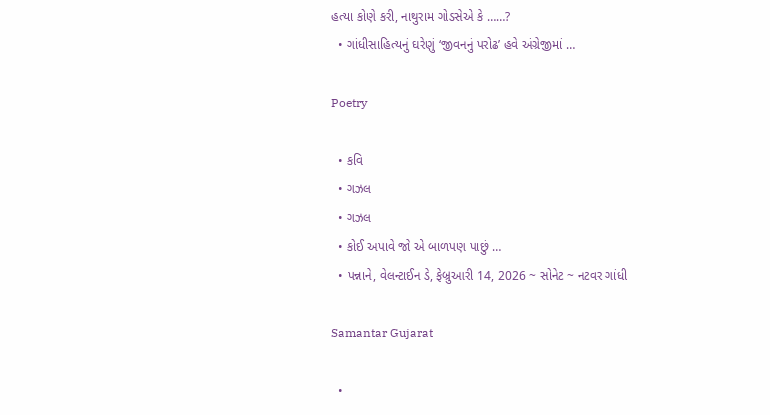હત્યા કોણે કરી, નાથુરામ ગોડસેએ કે ……?
  • ગાંધીસાહિત્યનું ઘરેણું ‘જીવનનું પરોઢ’ હવે અંગ્રેજીમાં …

Poetry

  • કવિ
  • ગઝલ
  • ગઝલ
  • કોઈ અપાવે જો એ બાળપણ પાછું …
  • પન્નાને, વેલન્ટાઈન ડે, ફેબ્રુઆરી 14, 2026 ~ સોનેટ ~ નટવર ગાંધી

Samantar Gujarat

  •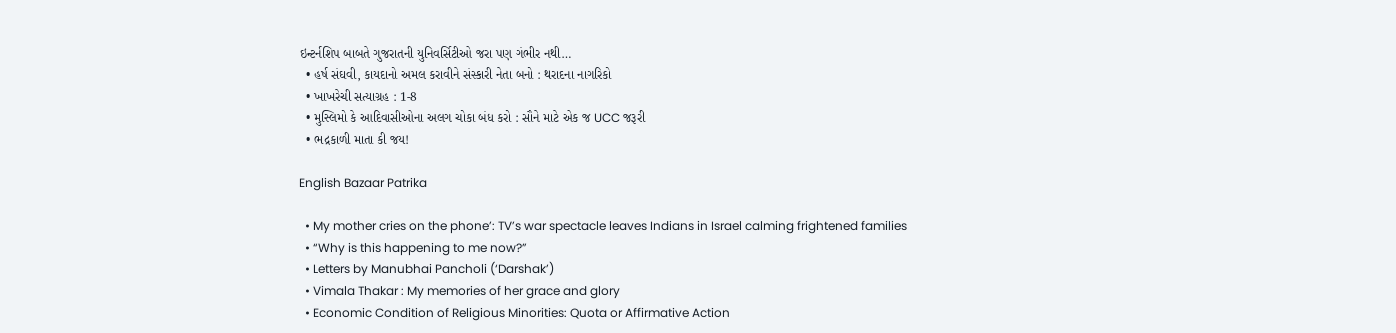ઇન્ટર્નશિપ બાબતે ગુજરાતની યુનિવર્સિટીઓ જરા પણ ગંભીર નથી…
  • હર્ષ સંઘવી, કાયદાનો અમલ કરાવીને સંસ્કારી નેતા બનો : થરાદના નાગરિકો
  • ખાખરેચી સત્યાગ્રહ : 1-8
  • મુસ્લિમો કે આદિવાસીઓના અલગ ચોકા બંધ કરો : સૌને માટે એક જ UCC જરૂરી
  • ભદ્રકાળી માતા કી જય!

English Bazaar Patrika

  • My mother cries on the phone’: TV’s war spectacle leaves Indians in Israel calming frightened families
  • “Why is this happening to me now?”
  • Letters by Manubhai Pancholi (‘Darshak’)
  • Vimala Thakar : My memories of her grace and glory
  • Economic Condition of Religious Minorities: Quota or Affirmative Action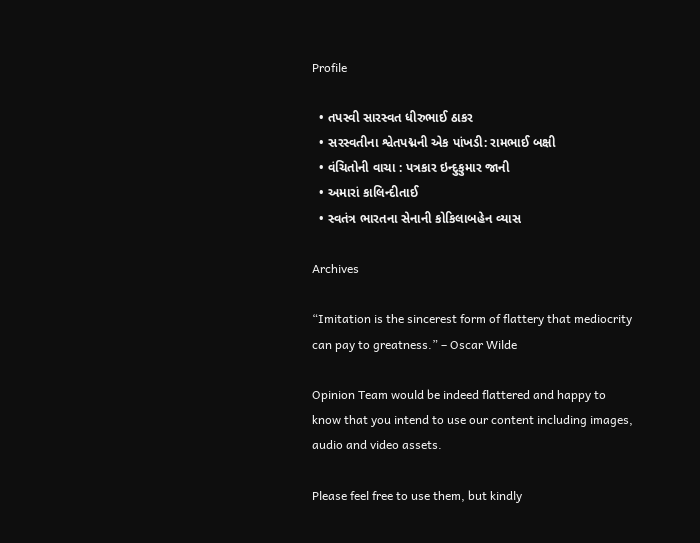Profile

  • તપસ્વી સારસ્વત ધીરુભાઈ ઠાકર
  • સરસ્વતીના શ્વેતપદ્મની એક પાંખડી: રામભાઈ બક્ષી
  • વંચિતોની વાચા : પત્રકાર ઇન્દુકુમાર જાની
  • અમારાં કાલિન્દીતાઈ
  • સ્વતંત્ર ભારતના સેનાની કોકિલાબહેન વ્યાસ

Archives

“Imitation is the sincerest form of flattery that mediocrity can pay to greatness.” – Oscar Wilde

Opinion Team would be indeed flattered and happy to know that you intend to use our content including images, audio and video assets.

Please feel free to use them, but kindly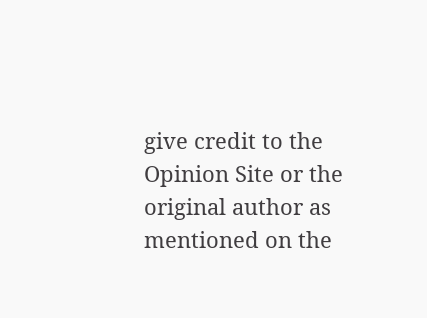give credit to the Opinion Site or the original author as mentioned on the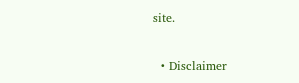site.

  • Disclaimer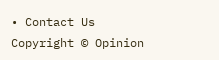• Contact Us
Copyright © Opinion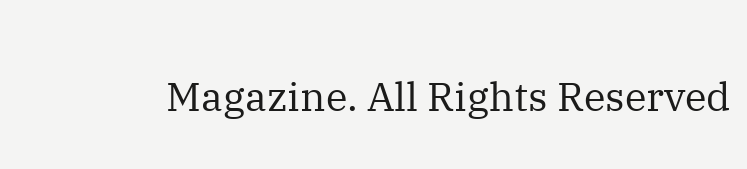Magazine. All Rights Reserved